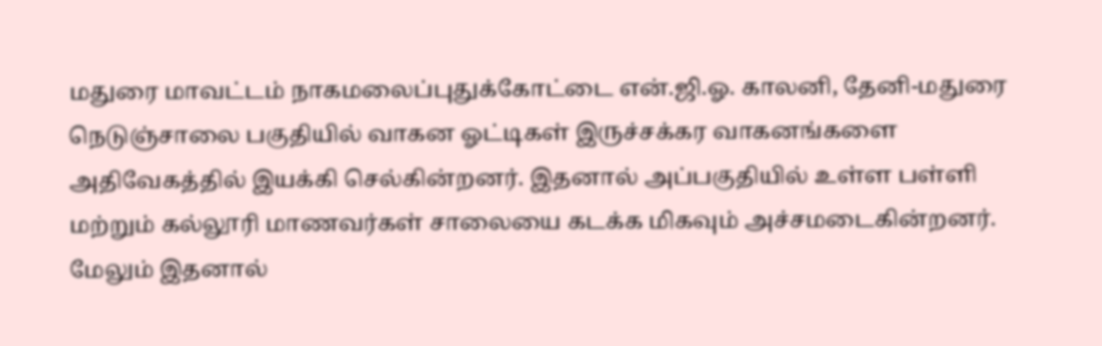மதுரை மாவட்டம் நாகமலைப்புதுக்கோட்டை என்.ஜி.ஓ. காலனி, தேனி-மதுரை நெடுஞ்சாலை பகுதியில் வாகன ஓட்டிகள் இருச்சக்கர வாகனங்களை அதிவேகத்தில் இயக்கி செல்கின்றனர். இதனால் அப்பகுதியில் உள்ள பள்ளி மற்றும் கல்லூரி மாணவர்கள் சாலையை கடக்க மிகவும் அச்சமடைகின்றனர். மேலும் இதனால்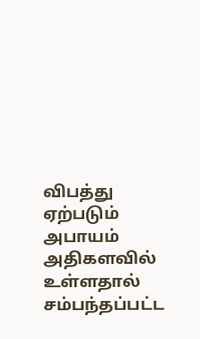விபத்து ஏற்படும் அபாயம் அதிகளவில் உள்ளதால் சம்பந்தப்பட்ட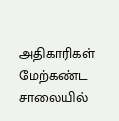அதிகாரிகள் மேற்கண்ட சாலையில்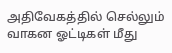அதிவேகத்தில் செல்லும் வாகன ஓட்டிகள் மீது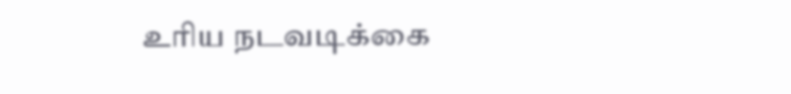உரிய நடவடிக்கை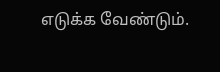எடுக்க வேண்டும்.